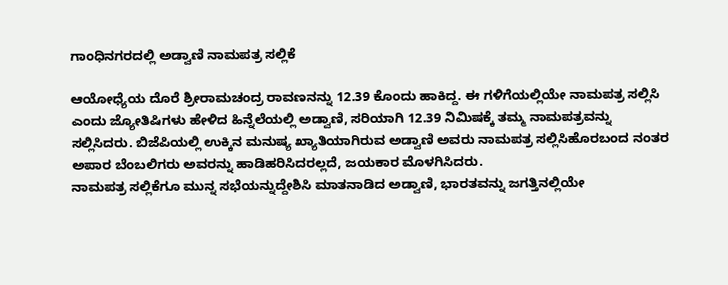ಗಾಂಧಿನಗರದಲ್ಲಿ ಅಡ್ವಾಣಿ ನಾಮಪತ್ರ ಸಲ್ಲಿಕೆ

ಆಯೋಧ್ಯೆಯ ದೊರೆ ಶ್ರೀರಾಮಚಂದ್ರ ರಾವಣನನ್ನು 12.39 ಕೊಂದು ಹಾಕಿದ್ದ. ಈ ಗಳಿಗೆಯಲ್ಲಿಯೇ ನಾಮಪತ್ರ ಸಲ್ಲಿಸಿ ಎಂದು ಜ್ಯೋತಿಷಿಗಳು ಹೇಳಿದ ಹಿನ್ನೆಲೆಯಲ್ಲಿ ಅಡ್ವಾಣಿ, ಸರಿಯಾಗಿ 12.39 ನಿಮಿಷಕ್ಕೆ ತಮ್ಮ ನಾಮಪತ್ರವನ್ನು ಸಲ್ಲಿಸಿದರು. ಬಿಜೆಪಿಯಲ್ಲಿ ಉಕ್ಕಿನ ಮನುಷ್ಯ ಖ್ಯಾತಿಯಾಗಿರುವ ಅಡ್ವಾಣಿ ಅವರು ನಾಮಪತ್ರ ಸಲ್ಲಿಸಿಹೊರಬಂದ ನಂತರ ಅಪಾರ ಬೆಂಬಲಿಗರು ಅವರನ್ನು ಹಾಡಿಹರಿಸಿದರಲ್ಲದೆ, ಜಯಕಾರ ಮೊಳಗಿಸಿದರು.
ನಾಮಪತ್ರ ಸಲ್ಲಿಕೆಗೂ ಮುನ್ನ ಸಭೆಯನ್ನುದ್ದೇಶಿಸಿ ಮಾತನಾಡಿದ ಅಡ್ವಾಣಿ, ಭಾರತವನ್ನು ಜಗತ್ತಿನಲ್ಲಿಯೇ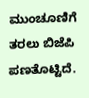ಮುಂಚೂಣಿಗೆ ತರಲು ಬಿಜೆಪಿ ಪಣತೊಟ್ಟಿದೆ.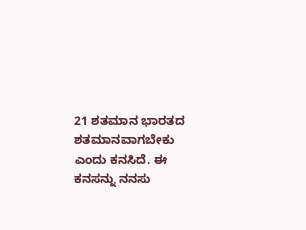21 ಶತಮಾನ ಭಾರತದ ಶತಮಾನವಾಗಬೇಕು ಎಂದು ಕನಸಿದೆ. ಈ ಕನಸನ್ನು ನನಸು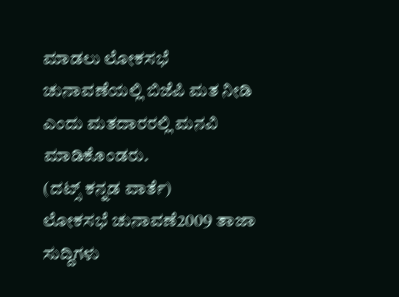ಮಾಡಲು ಲೋಕಸಭೆ ಚುನಾವಣೆಯಲ್ಲಿ ಬಿಜೆಪಿ ಮತ ನೀಡಿ ಎಂದು ಮತದಾರರಲ್ಲಿ ಮನವಿ ಮಾಡಿಕೊಂಡರು.
(ದಟ್ಸ್ ಕನ್ನಡ ವಾರ್ತೆ)
ಲೋಕಸಭೆ ಚುನಾವಣೆ2009 ತಾಜಾ ಸುದ್ದಿಗಳು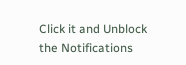Click it and Unblock the Notifications